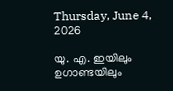Thursday, June 4, 2026

യു. എ. ഇയിലും ഉഗാണ്ടയിലും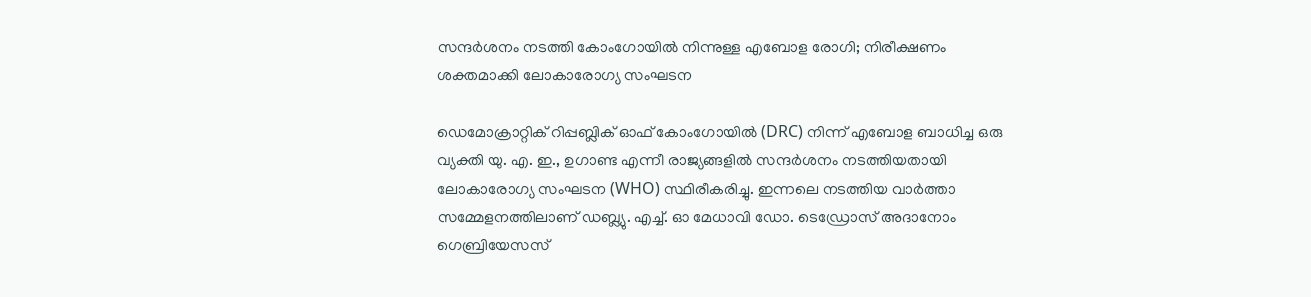സന്ദർശനം നടത്തി കോംഗോയിൽ നിന്നുള്ള എബോള രോഗി; നിരീക്ഷണം ശക്തമാക്കി ലോകാരോഗ്യ സംഘടന

ഡെമോക്രാറ്റിക് റിപ്പബ്ലിക് ഓഫ് കോംഗോയിൽ (DRC) നിന്ന് എബോള ബാധിച്ച ഒരു വ്യക്തി യു. എ. ഇ., ഉഗാണ്ട എന്നീ രാജ്യങ്ങളിൽ സന്ദർശനം നടത്തിയതായി ലോകാരോഗ്യ സംഘടന (WHO) സ്ഥിരീകരിച്ചു. ഇന്നലെ നടത്തിയ വാർത്താ സമ്മേളനത്തിലാണ് ഡബ്ല്യു. എച്ച്. ഓ മേധാവി ഡോ. ടെഡ്രോസ് അദാനോം ഗെബ്രിയേസസ്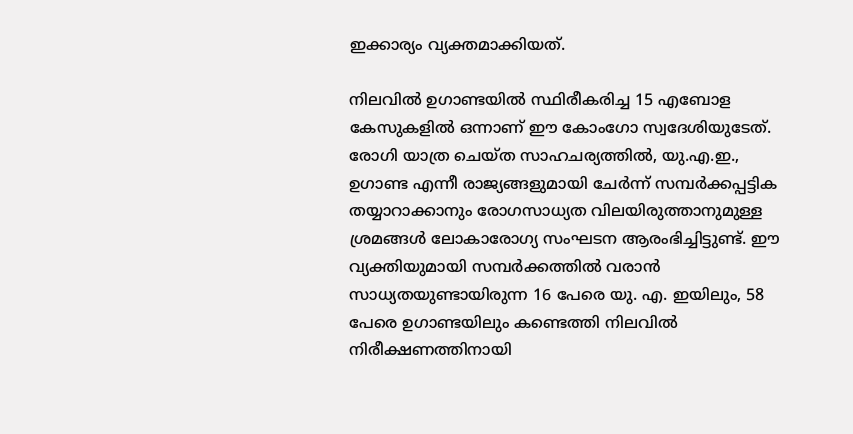ഇക്കാര്യം വ്യക്തമാക്കിയത്.

നിലവിൽ ഉഗാണ്ടയിൽ സ്ഥിരീകരിച്ച 15 എബോള കേസുകളിൽ ഒന്നാണ് ഈ കോംഗോ സ്വദേശിയുടേത്. രോഗി യാത്ര ചെയ്ത സാഹചര്യത്തിൽ, യു.എ.ഇ., ഉഗാണ്ട എന്നീ രാജ്യങ്ങളുമായി ചേർന്ന് സമ്പർക്കപ്പട്ടിക തയ്യാറാക്കാനും രോഗസാധ്യത വിലയിരുത്താനുമുള്ള ശ്രമങ്ങൾ ലോകാരോഗ്യ സംഘടന ആരംഭിച്ചിട്ടുണ്ട്. ഈ വ്യക്തിയുമായി സമ്പർക്കത്തിൽ വരാൻ സാധ്യതയുണ്ടായിരുന്ന 16 പേരെ യു. എ. ഇയിലും, 58 പേരെ ഉഗാണ്ടയിലും കണ്ടെത്തി നിലവിൽ നിരീക്ഷണത്തിനായി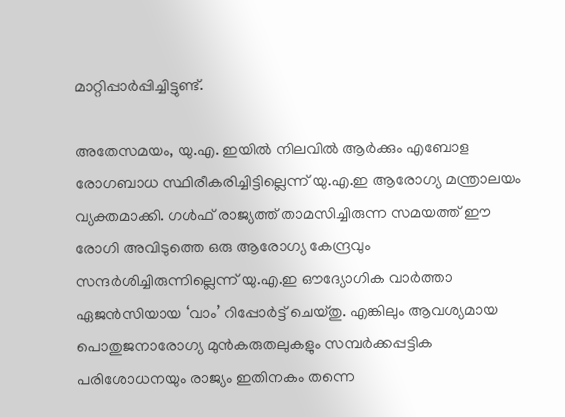മാറ്റിപ്പാർപ്പിച്ചിട്ടുണ്ട്.

അതേസമയം, യു.എ. ഇയിൽ നിലവിൽ ആർക്കും എബോള രോഗബാധ സ്ഥിരീകരിച്ചിട്ടില്ലെന്ന് യു.എ.ഇ ആരോഗ്യ മന്ത്രാലയം വ്യക്തമാക്കി. ഗൾഫ് രാജ്യത്ത് താമസിച്ചിരുന്ന സമയത്ത് ഈ രോഗി അവിടുത്തെ ഒരു ആരോഗ്യ കേന്ദ്രവും സന്ദർശിച്ചിരുന്നില്ലെന്ന് യു.എ.ഇ ഔദ്യോഗിക വാർത്താ ഏജൻസിയായ ‘വാം’ റിപ്പോർട്ട് ചെയ്തു. എങ്കിലും ആവശ്യമായ പൊതുജനാരോഗ്യ മുൻകരുതലുകളും സമ്പർക്കപ്പട്ടിക പരിശോധനയും രാജ്യം ഇതിനകം തന്നെ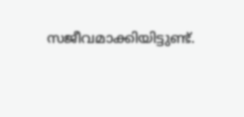സജീവമാക്കിയിട്ടുണ്ട്.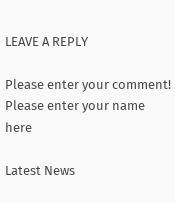LEAVE A REPLY

Please enter your comment!
Please enter your name here

Latest News